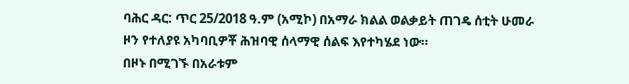ባሕር ዳር: ጥር 25/2018 ዓ.ም (አሚኮ) በአማራ ክልል ወልቃይት ጠገዴ ሰቲት ሁመራ ዞን የተለያዩ አካባቢዎቾ ሕዝባዊ ሰላማዊ ሰልፍ እየተካሄደ ነው።
በዞኑ በሚገኙ በአራቱም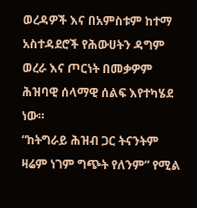ወረዳዎች እና በአምስቱም ከተማ አስተዳደሮች የሕውሀትን ዳግም ወረራ እና ጦርነት በመቃዎም ሕዝባዊ ሰላማዊ ሰልፍ እየተካሄደ ነው።
“ከትግራይ ሕዝብ ጋር ትናንትም ዛሬም ነገም ግጭት የለንም” የሚል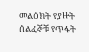መልዕክት የያዙት ሰልፈኞቹ የጥፋት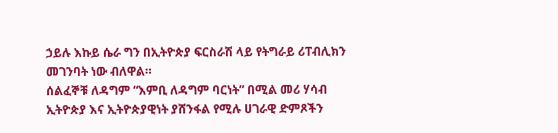ኃይሉ እኩይ ሴራ ግን በኢትዮጵያ ፍርስራሽ ላይ የትግራይ ሪፐብሊክን መገንባት ነው ብለዋል።
ሰልፈኞቹ ለዳግም “እምቢ ለዳግም ባርነት” በሚል መሪ ሃሳብ ኢትዮጵያ እና ኢትዮጵያዊነት ያሸንፋል የሚሉ ሀገራዊ ድምጾችን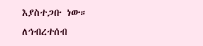እያስተጋቡ ነው።
ለኅብረተሰብ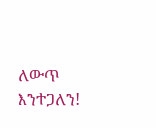ለውጥ እንተጋለን!